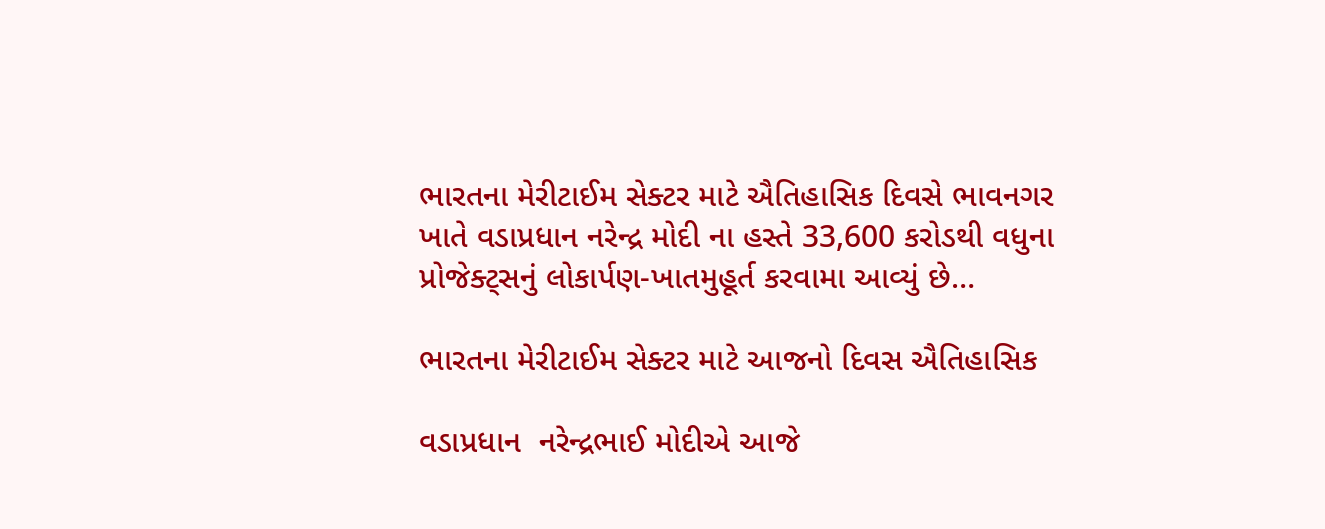ભારતના મેરીટાઈમ સેક્ટર માટે ઐતિહાસિક દિવસે ભાવનગર ખાતે વડાપ્રધાન નરેન્દ્ર મોદી ના હસ્તે 33,600 કરોડથી વધુના પ્રોજેક્ટ્સનું લોકાર્પણ-ખાતમુહૂર્ત કરવામા આવ્યું છે…

ભારતના મેરીટાઈમ સેક્ટર માટે આજનો દિવસ ઐતિહાસિક

વડાપ્રધાન  નરેન્દ્રભાઈ મોદીએ આજે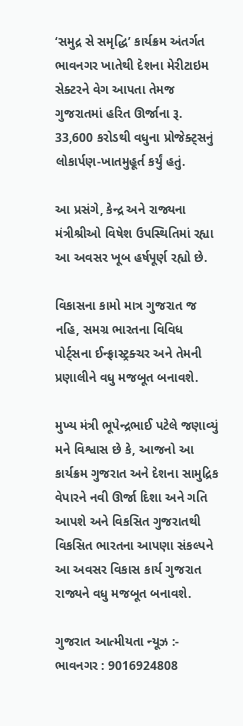‘સમુદ્ર સે સમૃદ્ધિ’ કાર્યક્રમ અંતર્ગત ભાવનગર ખાતેથી દેશના મેરીટાઇમ સેક્ટરને વેગ આપતા તેમજ ગુજરાતમાં હરિત ઊર્જાના રૂ. 33,600 કરોડથી વધુના પ્રોજેક્ટ્સનું લોકાર્પણ-ખાતમુહૂર્ત કર્યું હતું.

આ પ્રસંગે, કેન્દ્ર અને રાજ્યના મંત્રીશ્રીઓ વિષેશ ઉપસ્થિતિમાં રહ્યા આ અવસર ખૂબ હર્ષપૂર્ણ રહ્યો છે.

વિકાસના કામો માત્ર ગુજરાત જ નહિ, સમગ્ર ભારતના વિવિધ પોર્ટ્સના ઈન્ફ્રાસ્ટ્રક્ચર અને તેમની પ્રણાલીને વધુ મજબૂત બનાવશે.

મુખ્ય મંત્રી ભૂપેન્દ્રભાઈ પટેલે જણાવ્યું  મને વિશ્વાસ છે કે, આજનો આ કાર્યક્રમ ગુજરાત અને દેશના સામુદ્રિક વેપારને નવી ઊર્જા દિશા અને ગતિ આપશે અને વિકસિત ગુજરાતથી વિકસિત ભારતના આપણા સંકલ્પને આ અવસર વિકાસ કાર્ય ગુજરાત રાજ્યને વધુ મજબૂત બનાવશે.

ગુજરાત આત્મીયતા ન્યૂઝ :- ભાવનગર : 9016924808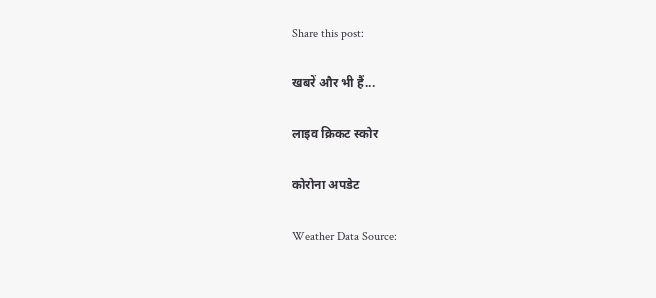Share this post:

खबरें और भी हैं...

लाइव क्रिकट स्कोर

कोरोना अपडेट

Weather Data Source: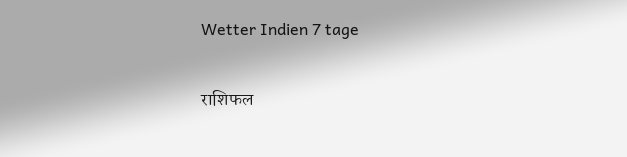Wetter Indien 7 tage

राशिफल